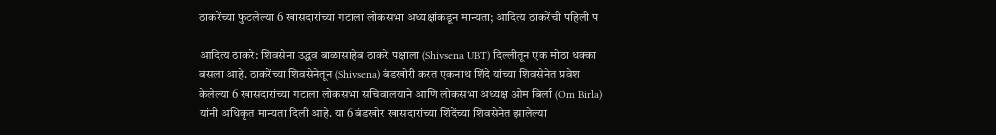ठाकरेंच्या फुटलेल्या 6 खासदारांच्या गटाला लोकसभा अध्यक्षांकडून मान्यता; आदित्य ठाकरेंची पहिली प

आदित्य ठाकरे: शिवसेना उद्धव बाळासाहेब ठाकरे पक्षाला (Shivsena UBT) दिल्लीतून एक मोठा धक्का बसला आहे. ठाकरेंच्या शिवसेनेतून (Shivsena) बंडखोरी करत एकनाथ शिंदे यांच्या शिवसेनेत प्रवेश केलेल्या 6 खासदारांच्या गटाला लोकसभा सचिवालयाने आणि लोकसभा अध्यक्ष ओम बिर्ला (Om Birla) यांनी अधिकृत मान्यता दिली आहे. या 6 बंडखोर खासदारांच्या शिंदेंच्या शिवसेनेत झालेल्या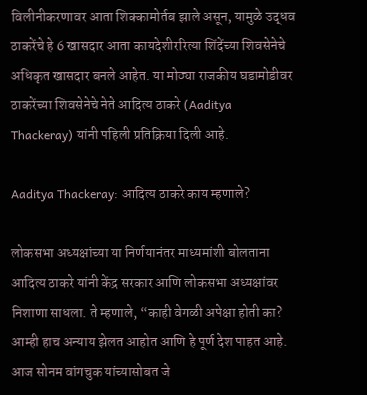विलीनीकरणावर आता शिक्कामोर्तब झाले असून, यामुळे उद्धव ठाकरेंचे हे 6 खासदार आता कायदेशीररित्या शिंदेंच्या शिवसेनेचे अधिकृत खासदार बनले आहेत. या मोठ्या राजकीय घडामोडीवर ठाकरेंच्या शिवसेनेचे नेते आदित्य ठाकरे (Aaditya Thackeray) यांनी पहिली प्रतिक्रिया दिली आहे.

Aaditya Thackeray: आदित्य ठाकरे काय म्हणाले?

लोकसभा अध्यक्षांच्या या निर्णयानंतर माध्यमांशी बोलताना आदित्य ठाकरे यांनी केंद्र सरकार आणि लोकसभा अध्यक्षांवर निशाणा साधला. ते म्हणाले, “काही वेगळी अपेक्षा होती का? आम्ही हाच अन्याय झेलत आहोत आणि हे पूर्ण देश पाहत आहे. आज सोनम वांगचुक यांच्यासोबत जे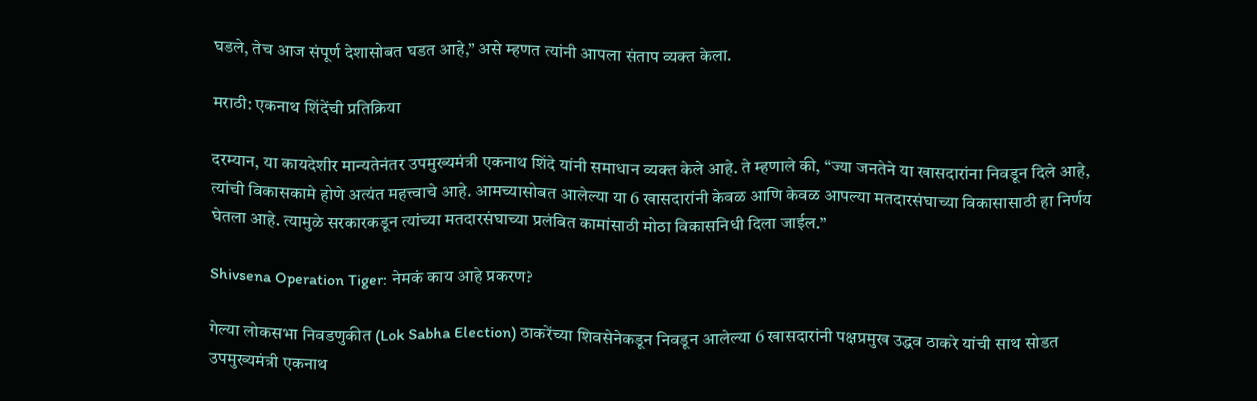घडले, तेच आज संपूर्ण देशासोबत घडत आहे,” असे म्हणत त्यांनी आपला संताप व्यक्त केला.

मराठी: एकनाथ शिंदेंची प्रतिक्रिया

दरम्यान, या कायदेशीर मान्यतेनंतर उपमुख्यमंत्री एकनाथ शिंदे यांनी समाधान व्यक्त केले आहे. ते म्हणाले की, “ज्या जनतेने या खासदारांना निवडून दिले आहे, त्यांची विकासकामे होणे अत्यंत महत्त्वाचे आहे. आमच्यासोबत आलेल्या या 6 खासदारांनी केवळ आणि केवळ आपल्या मतदारसंघाच्या विकासासाठी हा निर्णय घेतला आहे. त्यामुळे सरकारकडून त्यांच्या मतदारसंघाच्या प्रलंबित कामांसाठी मोठा विकासनिधी दिला जाईल.”

Shivsena Operation Tiger: नेमकं काय आहे प्रकरण?

गेल्या लोकसभा निवडणुकीत (Lok Sabha Election) ठाकरेंच्या शिवसेनेकडून निवडून आलेल्या 6 खासदारांनी पक्षप्रमुख उद्धव ठाकरे यांची साथ सोडत उपमुख्यमंत्री एकनाथ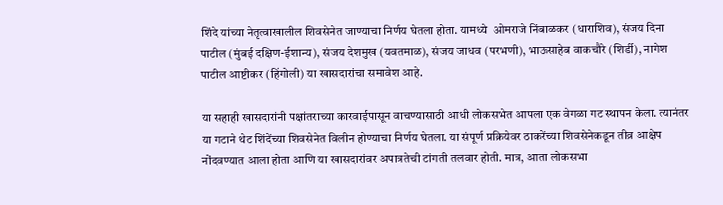शिंदे यांच्या नेतृत्वाखालील शिवसेनेत जाण्याचा निर्णय घेतला होता. यामध्ये  ओमराजे निंबाळकर (धाराशिव), संजय दिना पाटील (मुंबई दक्षिण-ईशान्य), संजय देशमुख (यवतमाळ), संजय जाधव (परभणी), भाऊसाहेब वाकचौरे (शिर्डी), नागेश पाटील आष्टीकर (हिंगोली) या खासदारांचा समावेश आहे.

या सहाही खासदारांनी पक्षांतराच्या कारवाईपासून वाचण्यासाठी आधी लोकसभेत आपला एक वेगळा गट स्थापन केला. त्यानंतर या गटाने थेट शिंदेंच्या शिवसेनेत विलीन होण्याचा निर्णय घेतला. या संपूर्ण प्रक्रियेवर ठाकरेंच्या शिवसेनेकडून तीव्र आक्षेप नोंदवण्यात आला होता आणि या खासदारांवर अपात्रतेची टांगती तलवार होती. मात्र, आता लोकसभा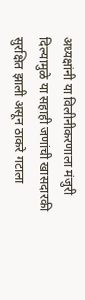अध्यक्षांनी या विलीनीकरणाला मंजुरी दिल्यामुळे या सहाही जणांची खासदारकी सुरक्षित झाली असून ठाकरे गटाला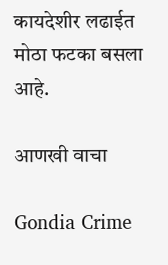कायदेशीर लढाईत मोठा फटका बसला आहे.

आणखी वाचा

Gondia Crime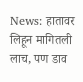News: हातावर लिहून मागितली लाच, पण डाव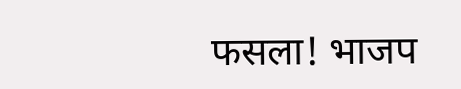फसला! भाजप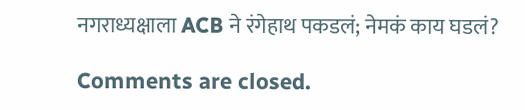नगराध्यक्षाला ACB ने रंगेहाथ पकडलं; नेमकं काय घडलं?

Comments are closed.